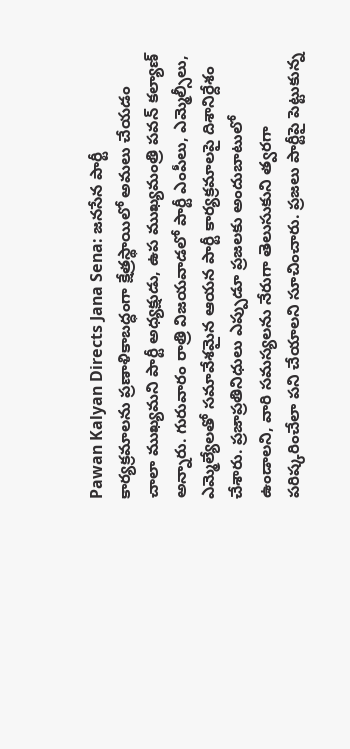Pawan Kalyan Directs Jana Sena: జనసేన పార్టీ కార్యక్రమాలను ప్రణాళికాబద్ధంగా క్షేత్రస్థాయిలో అమలు చేయడం చాలా ముఖ్యమని పార్టీ అధ్యక్షుడు, ఉప ముఖ్యమంత్రి పవన్ కల్యాణ్ అన్నారు. గురువారం రాత్రి విజయవాడలో పార్టీ ఎంపీలు, ఎమ్మెల్సీలు, ఎమ్మెల్యేలతో సమావేశమైన ఆయన పార్టీ కార్యక్రమాలపై దిశానిర్దేశం చేశారు. ప్రజాప్రతినిధులు ఎప్పుడూ ప్రజలకు అందుబాటులో ఉండాలని, వారి సమస్యలను నేరుగా తెలుసుకుని త్వరగా పరిష్కరించేలా పని చేయాలని సూచించారు. ప్రజలు పార్టీపై పెట్టుకున్న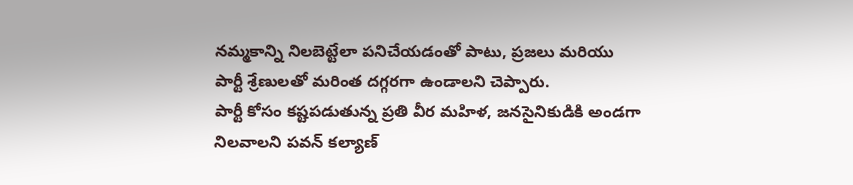నమ్మకాన్ని నిలబెట్టేలా పనిచేయడంతో పాటు, ప్రజలు మరియు పార్టీ శ్రేణులతో మరింత దగ్గరగా ఉండాలని చెప్పారు.
పార్టీ కోసం కష్టపడుతున్న ప్రతి వీర మహిళ, జనసైనికుడికి అండగా నిలవాలని పవన్ కల్యాణ్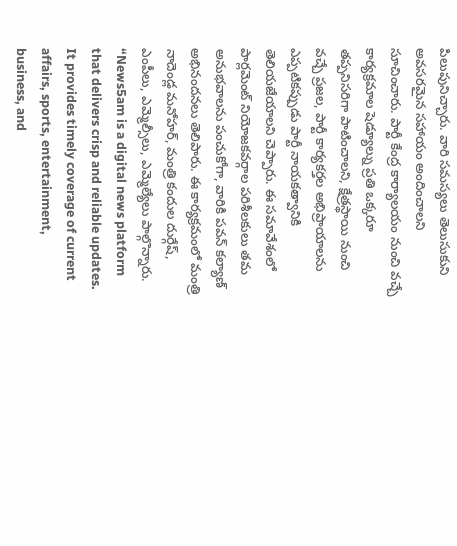పిలుపునిచ్చారు. వారి సమస్యలు తెలుసుకుని అవసరమైన సహాయం అందించాలని సూచించారు. పార్టీ కేంద్ర కార్యాలయం నుంచి వచ్చే కార్యక్రమాల షెడ్యూల్ను ప్రతి ఒక్కరూ తప్పనిసరిగా పాటించాలని, క్షేత్రస్థాయి నుంచి వచ్చే ప్రజల, పార్టీ కార్యకర్తల అభిప్రాయాలను ఎప్పటికప్పుడు పార్టీ నాయకత్వానికి తెలియజేయాలని చెప్పారు. ఈ సమావేశంలో పార్లమెంట్ నియోజకవర్గాల పరిశీలకులు తమ అనుభవాలను పంచుకోగా, వారికి పవన్ కల్యాణ్ అభినందనలు తెలిపారు. ఈ కార్యక్రమంలో మంత్రి నాదెండ్ల మనోహర్, మంత్రి కందుల దుర్గేష్, ఎంపీలు, ఎమ్మెల్సీలు, ఎమ్మెల్యేలు పాల్గొన్నారు.
“News5am is a digital news platform that delivers crisp and reliable updates. It provides timely coverage of current affairs, sports, entertainment, business, and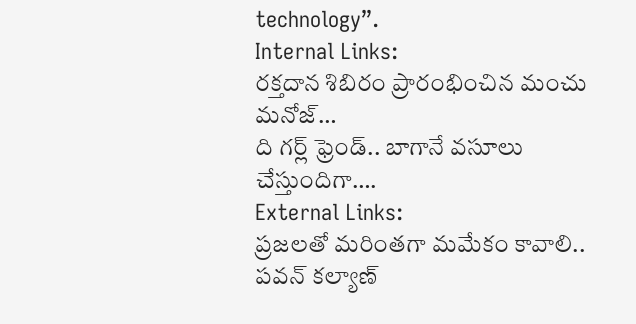technology”.
Internal Links:
రక్తదాన శిబిరం ప్రారంభించిన మంచు మనోజ్…
ది గర్ల్ ఫ్రెండ్.. బాగానే వసూలు చేస్తుందిగా….
External Links:
ప్రజలతో మరింతగా మమేకం కావాలి.. పవన్ కల్యాణ్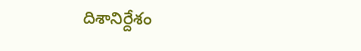దిశానిర్దేశం